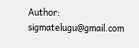Author: sigmatelugu@gmail.com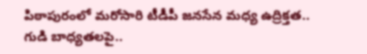పిఠాపురంలో మరోసారి టీడీపీ జనసేన మధ్య ఉద్రిక్తత.. గుడి బాధ్యతలపై..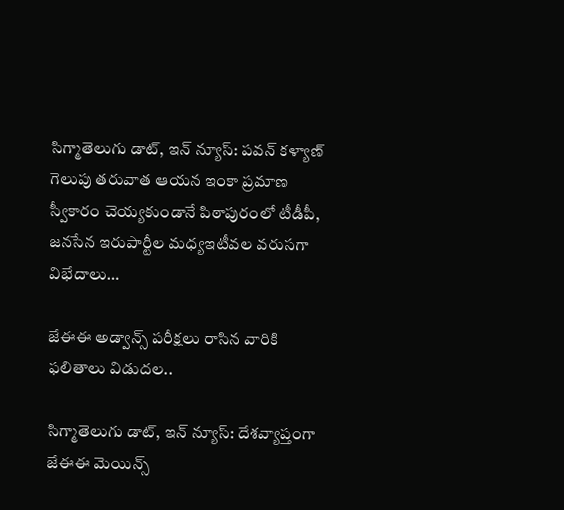సిగ్మాతెలుగు డాట్, ఇన్ న్యూస్: పవన్ కళ్యాణ్ గెలుపు తరువాత ఆయన ఇంకా ప్రమాణ స్వీకారం చెయ్యకుండానే పిఠాపురంలో టీడీపీ, జనసేన ఇరుపార్టీల మధ్యఇటీవల వరుసగా విభేదాలు…

జేఈఈ అడ్వాన్స్ పరీక్షలు రాసిన వారికి ఫలితాలు విడుదల..

సిగ్మాతెలుగు డాట్, ఇన్ న్యూస్: దేశవ్యాప్తంగా జేఈఈ మెయిన్స్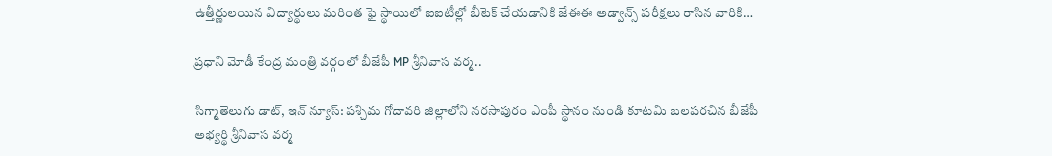ఉత్తీర్ణులయిన విద్యార్థులు మరింత ఫై స్థాయిలో ఐఐటీల్లో బీటెక్ చేయడానికి జేఈఈ అడ్వాన్స్ పరీక్షలు రాసిన వారికి…

ప్రధాని మోడీ కేంద్ర మంత్రి వర్గంలో బీజేపీ MP శ్రీనివాస వర్మ..

సిగ్మాతెలుగు డాట్, ఇన్ న్యూస్: పశ్చిమ గోదావరి జిల్లాలోని నరసాపురం ఎంపీ స్థానం నుండి కూటమి బలపరచిన బీజేపీ అభ్యర్థి శ్రీనివాస వర్మ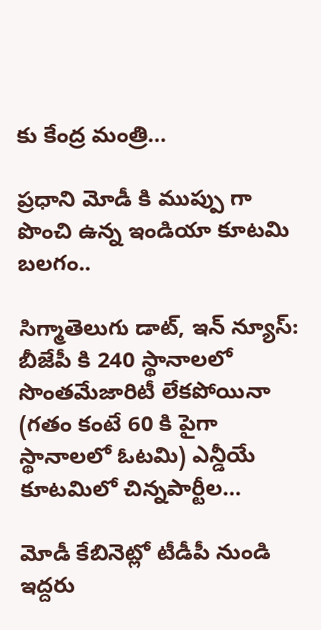కు కేంద్ర మంత్రి…

ప్రధాని మోడీ కి ముప్పు గా పొంచి ఉన్న ఇండియా కూటమి బలగం..

సిగ్మాతెలుగు డాట్, ఇన్ న్యూస్: బీజేపీ కి 240 స్థానాలలో సొంతమేజారిటీ లేకపోయినా (గతం కంటే 60 కి పైగా స్థానాలలో ఓటమి) ఎన్డీయే కూటమిలో చిన్నపార్టీల…

మోడీ కేబినెట్లో టీడీపీ నుండి ఇద్దరు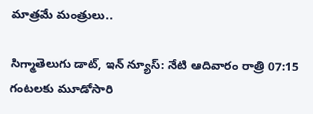మాత్రమే మంత్రులు..

సిగ్మాతెలుగు డాట్, ఇన్ న్యూస్: నేటి ఆదివారం రాత్రి 07:15 గంటలకు మూడోసారి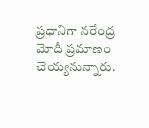ప్రధానిగా నరేంద్ర మోదీ ప్రమాణం చెయ్యనున్నారు.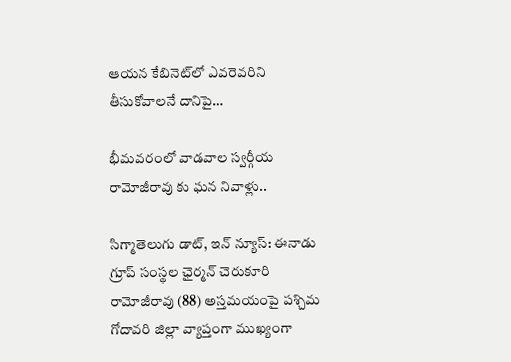ఆయన కేబినెట్‌లో ఎవరెవరిని తీసుకోవాలనే దానిపై…

భీమవరంలో వాడవాల స్వర్గీయ రామోజీరావు కు ఘన నివాళ్లు..

సిగ్మాతెలుగు డాట్, ఇన్ న్యూస్: ఈనాడు గ్రూప్ సంస్థల ఛైర్మన్ చెరుకూరి రామోజీరావు (88) అస్తమయంపై పశ్చిమ గోదావరి జిల్లా వ్యాప్తంగా ముఖ్యంగా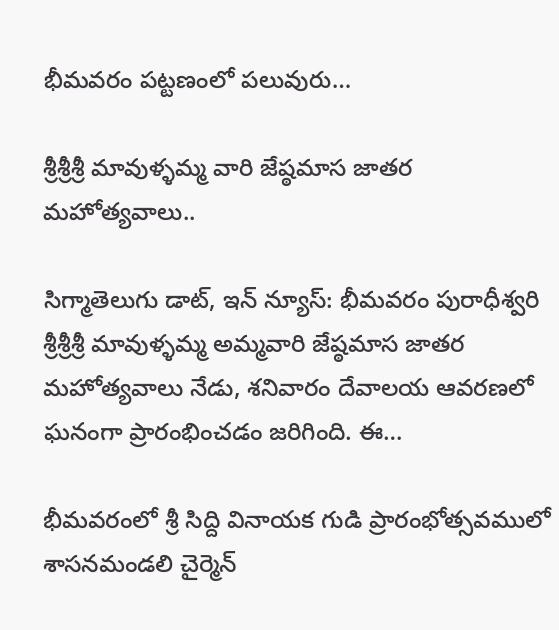భీమవరం పట్టణంలో పలువురు…

శ్రీశ్రీశ్రీ మావుళ్ళమ్మ వారి జేష్ఠమాస జాతర మహోత్యవాలు..

సిగ్మాతెలుగు డాట్, ఇన్ న్యూస్: భీమవరం పురాధీశ్వరి శ్రీశ్రీశ్రీ మావుళ్ళమ్మ అమ్మవారి జేష్ఠమాస జాతర మహోత్యవాలు నేడు, శనివారం దేవాలయ ఆవరణలో ఘనంగా ప్రారంభించడం జరిగింది. ఈ…

భీమవరంలో శ్రీ సిద్ది వినాయక గుడి ప్రారంభోత్సవములో శాసనమండలి చైర్మెన్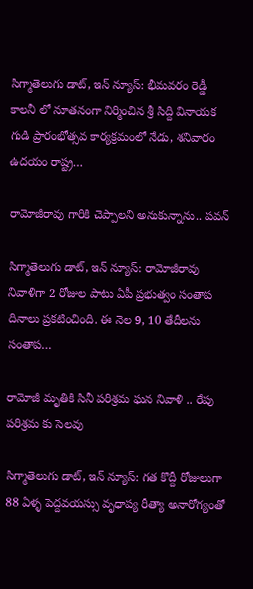సిగ్మాతెలుగు డాట్, ఇన్ న్యూస్: భీమవరం రెడ్డీ కాలనీ లో నూతనంగా నిర్మించిన శ్రీ సిద్ది వినాయక గుడి ప్రారంభోత్సవ కార్యక్రమంలో నేడు, శనివారం ఉదయం రాష్ట్ర…

రామోజీరావు గారికి చెప్పాలని అనుకున్నాను.. పవన్

సిగ్మాతెలుగు డాట్, ఇన్ న్యూస్: రామోజీరావు నివాళిగా 2 రోజుల పాటు ఏపీ ప్రభుత్వం సంతాప దినాలు ప్రకటించింది. ఈ నెల 9, 10 తేదీలను సంతాప…

రామోజీ మృతికి సినీ పరిశ్రమ ఘన నివాళి .. రేపు పరిశ్రమ కు సెలవు

సిగ్మాతెలుగు డాట్, ఇన్ న్యూస్: గత కొద్దీ రోజులుగా 88 ఏళ్ళ పెద్దవయస్సు వృధాప్య రీత్యా అనారోగ్యంతో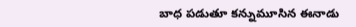బాధ పడుతూ కన్నుమూసిన ఈనాడు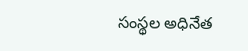సంస్థల అధినేత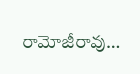రామోజీరావు…